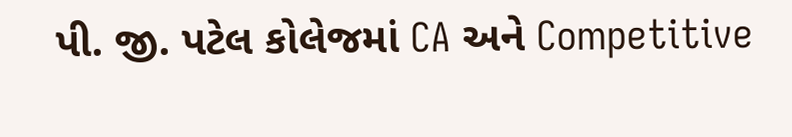પી. જી. પટેલ કોલેજમાં CA અને Competitive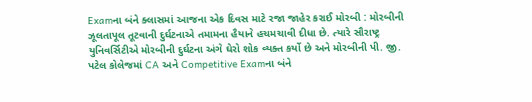Examના બંને ક્લાસમાં આજના એક દિવસ માટે રજા જાહેર કરાઈ મોરબી : મોરબીની ઝૂલતાપૂલ તૂટવાની દુર્ઘટનાએ તમામના હૈયાને હચમચાવી દીધા છે. ત્યારે સૌરાષ્ટ્ર યુનિવર્સિટીએ મોરબીની દુર્ઘટના અંગે ઘેરો શોક વ્યક્ત કર્યો છે અને મોરબીની પી. જી. પટેલ કોલેજમાં CA અને Competitive Examના બંને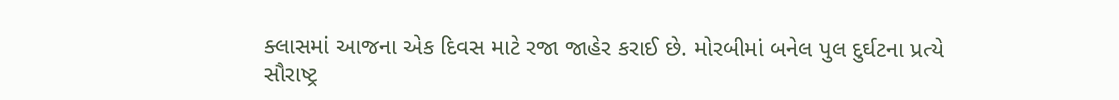ક્લાસમાં આજના એક દિવસ માટે રજા જાહેર કરાઈ છે. મોરબીમાં બનેલ પુલ દુર્ઘટના પ્રત્યે સૌરાષ્ટ્ર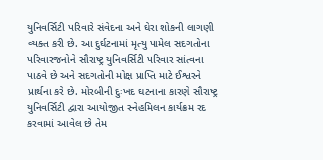યુનિવર્સિટી પરિવારે સંવેદના અને ઘેરા શોકની લાગણી વ્યક્ત કરી છે. આ દુર્ઘટનામાં મૃત્યુ પામેલ સદગતોના પરિવારજનોને સૌરાષ્ટ્ર યુનિવર્સિટી પરિવાર સાંત્વના પાઠવે છે અને સદગતોની મોક્ષ પ્રાપ્તિ માટે ઈશ્વરને પ્રાર્થના કરે છે. મોરબીની દુઃખદ ઘટનાના કારણે સૌરાષ્ટ્ર યુનિવર્સિટી દ્વારા આયોજીત સ્નેહમિલન કાર્યક્રમ રદ કરવામાં આવેલ છે તેમ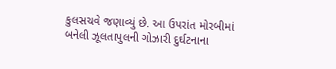કુલસચવે જણાવ્યું છે. આ ઉપરાંત મોરબીમાં બનેલી ઝૂલતાપુલની ગોઝારી દુર્ઘટનાના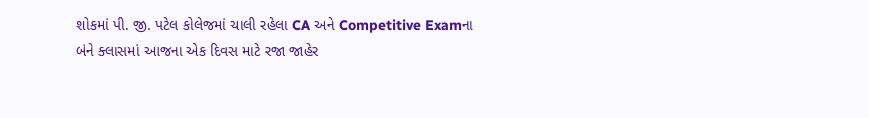શોકમાં પી. જી. પટેલ કોલેજમાં ચાલી રહેલા CA અને Competitive Examના બંને ક્લાસમાં આજના એક દિવસ માટે રજા જાહેર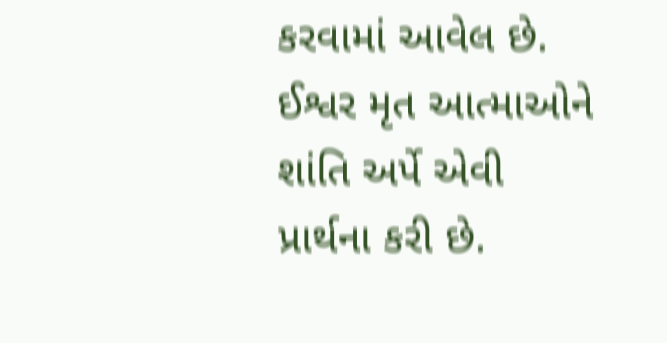કરવામાં આવેલ છે. ઈશ્વર મૃત આત્માઓને શાંતિ અર્પે એવી પ્રાર્થના કરી છે.